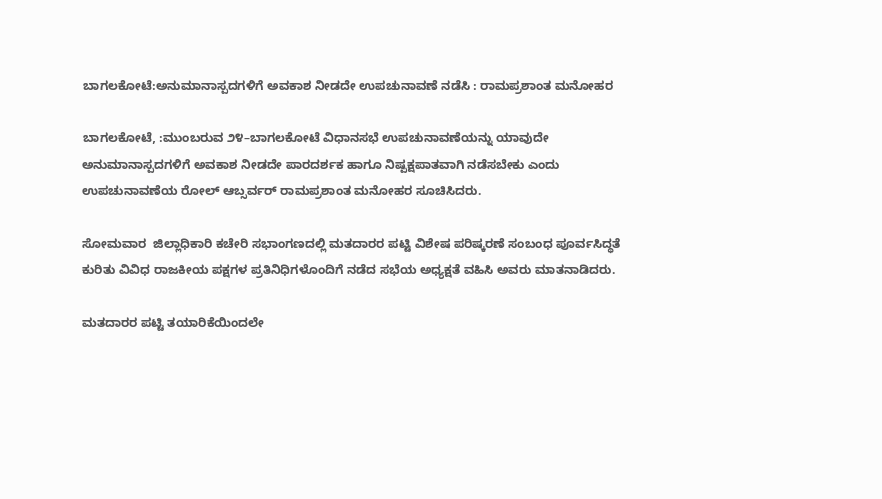ಬಾಗಲಕೋಟೆ:ಅನುಮಾನಾಸ್ಪದಗಳಿಗೆ ಅವಕಾಶ ನೀಡದೇ ಉಪಚುನಾವಣೆ ನಡೆಸಿ : ರಾಮಪ್ರಶಾಂತ ಮನೋಹರ

ಬಾಗಲಕೋಟೆ, :ಮುಂಬರುವ ೨೪–ಬಾಗಲಕೋಟೆ ವಿಧಾನಸಭೆ ಉಪಚುನಾವಣೆಯನ್ನು ಯಾವುದೇ ಅನುಮಾನಾಸ್ಪದಗಳಿಗೆ ಅವಕಾಶ ನೀಡದೇ ಪಾರದರ್ಶಕ ಹಾಗೂ ನಿಷ್ಪಕ್ಷಪಾತವಾಗಿ ನಡೆಸಬೇಕು ಎಂದು ಉಪಚುನಾವಣೆಯ ರೋಲ್ ಆಬ್ಸರ್ವರ್ ರಾಮಪ್ರಶಾಂತ ಮನೋಹರ ಸೂಚಿಸಿದರು.

ಸೋಮವಾರ  ಜಿಲ್ಲಾಧಿಕಾರಿ ಕಚೇರಿ ಸಭಾಂಗಣದಲ್ಲಿ ಮತದಾರರ ಪಟ್ಟಿ ವಿಶೇಷ ಪರಿಷ್ಕರಣೆ ಸಂಬಂಧ ಪೂರ್ವಸಿದ್ಧತೆ ಕುರಿತು ವಿವಿಧ ರಾಜಕೀಯ ಪಕ್ಷಗಳ ಪ್ರತಿನಿಧಿಗಳೊಂದಿಗೆ ನಡೆದ ಸಭೆಯ ಅಧ್ಯಕ್ಷತೆ ವಹಿಸಿ ಅವರು ಮಾತನಾಡಿದರು.

ಮತದಾರರ ಪಟ್ಟಿ ತಯಾರಿಕೆಯಿಂದಲೇ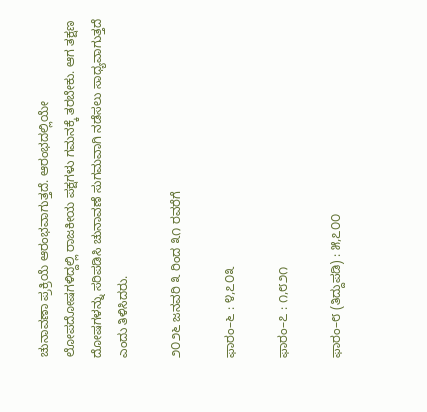ಚುನಾವಣಾ ಪ್ರಕ್ರಿಯೆ ಆರಂಭವಾಗುತ್ತದೆ. ಆರಂಭದಲ್ಲಿಯೇ ಲೋಪದೋಷಗಳಿದ್ದಲ್ಲಿ ರಾಜಕೀಯ ಪಕ್ಷಗಳು ಗಮನಕ್ಕೆ ತರಬೇಕು. ಆಗ ತಕ್ಷಣ ದೋಷಗಳನ್ನು ಸರಿಪಡಿಸಿ ಚುನಾವಣೆ ಸುಗಮವಾಗಿ ನಡೆಸಲು ಸಾಧ್ಯವಾಗುತ್ತದೆ ಎಂದು ತಿಳಿಸಿದರು.

೨೦೨೬ ಜನವರಿ ೩ ರಿಂದ ೩೧ ರವರೆಗೆ

ಫಾರಂ–೬ : ೪,೭೦೩

ಫಾರಂ–೭ : ೧,೮೨೧

ಫಾರಂ–೮ (ತಿದ್ದುಪಡಿ) : ೫,೭೦೦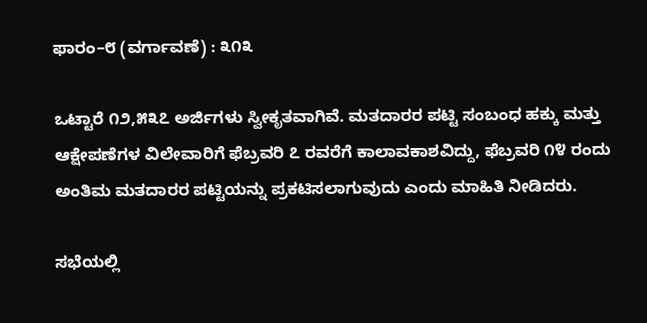ಫಾರಂ–೮ (ವರ್ಗಾವಣೆ) : ೩೧೩

ಒಟ್ಟಾರೆ ೧೨,೫೩೭ ಅರ್ಜಿಗಳು ಸ್ವೀಕೃತವಾಗಿವೆ. ಮತದಾರರ ಪಟ್ಟಿ ಸಂಬಂಧ ಹಕ್ಕು ಮತ್ತು ಆಕ್ಷೇಪಣೆಗಳ ವಿಲೇವಾರಿಗೆ ಫೆಬ್ರವರಿ ೭ ರವರೆಗೆ ಕಾಲಾವಕಾಶವಿದ್ದು, ಫೆಬ್ರವರಿ ೧೪ ರಂದು ಅಂತಿಮ ಮತದಾರರ ಪಟ್ಟಿಯನ್ನು ಪ್ರಕಟಿಸಲಾಗುವುದು ಎಂದು ಮಾಹಿತಿ ನೀಡಿದರು.

ಸಭೆಯಲ್ಲಿ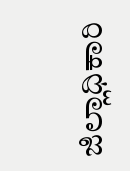ಜಿಲ್ಲಾಧಿಕಾರಿ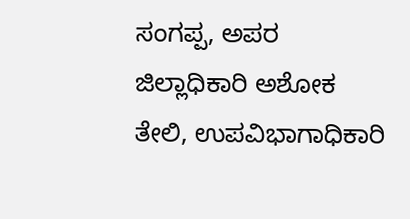ಸಂಗಪ್ಪ, ಅಪರ ಜಿಲ್ಲಾಧಿಕಾರಿ ಅಶೋಕ ತೇಲಿ, ಉಪವಿಭಾಗಾಧಿಕಾರಿ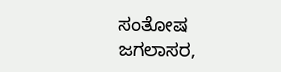ಸಂತೋಷ ಜಗಲಾಸರ,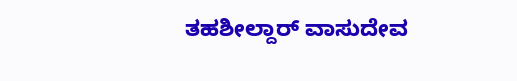ತಹಶೀಲ್ದಾರ್ ವಾಸುದೇವ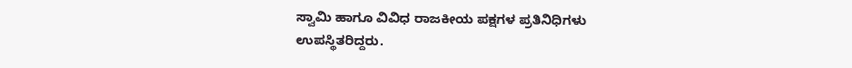ಸ್ವಾಮಿ ಹಾಗೂ ವಿವಿಧ ರಾಜಕೀಯ ಪಕ್ಷಗಳ ಪ್ರತಿನಿಧಿಗಳು ಉಪಸ್ಥಿತರಿದ್ದರು.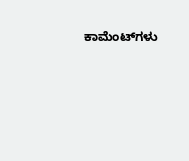ಕಾಮೆಂಟ್‌ಗಳು